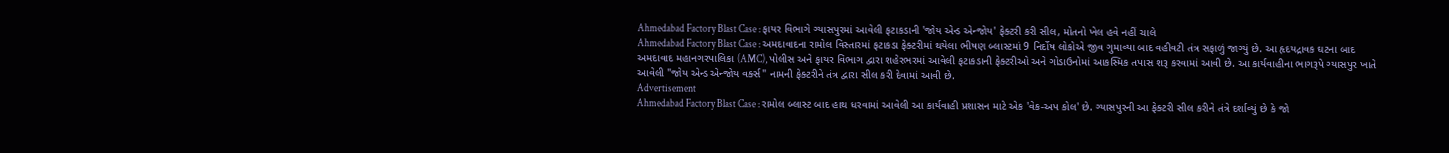Ahmedabad Factory Blast Case : ફાયર વિભાગે ગ્યાસપુરમાં આવેલી ફટાકડાની 'જોય એન્ડ એન્જોય' ફેક્ટરી કરી સીલ, મોતનો ખેલ હવે નહીં ચાલે
Ahmedabad Factory Blast Case : અમદાવાદના રામોલ વિસ્તારમાં ફટાકડા ફેક્ટરીમાં થયેલા ભીષણ બ્લાસ્ટમાં 9 નિર્દોષ લોકોએ જીવ ગુમાવ્યા બાદ વહીવટી તંત્ર સફાળું જાગ્યું છે. આ હૃદયદ્રાવક ઘટના બાદ અમદાવાદ મહાનગરપાલિકા (AMC), પોલીસ અને ફાયર વિભાગ દ્વારા શહેરભરમાં આવેલી ફટાકડાની ફેક્ટરીઓ અને ગોડાઉનોમાં આકસ્મિક તપાસ શરૂ કરવામાં આવી છે. આ કાર્યવાહીના ભાગરૂપે ગ્યાસપુર ખાતે આવેલી "જોય એન્ડ એન્જોય વર્ક્સ" નામની ફેક્ટરીને તંત્ર દ્વારા સીલ કરી દેવામાં આવી છે.
Advertisement
Ahmedabad Factory Blast Case : રામોલ બ્લાસ્ટ બાદ હાથ ધરવામાં આવેલી આ કાર્યવાહી પ્રશાસન માટે એક 'વેક-અપ કોલ' છે. ગ્યાસપુરની આ ફેક્ટરી સીલ કરીને તંત્રે દર્શાવ્યું છે કે જો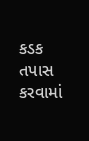કડક તપાસ કરવામાં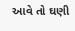આવે તો ઘણી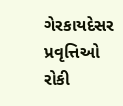ગેરકાયદેસર પ્રવૃત્તિઓ રોકી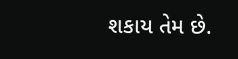શકાય તેમ છે.